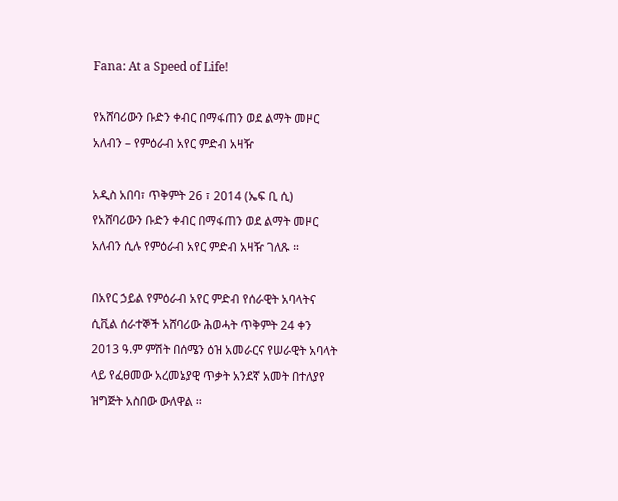Fana: At a Speed of Life!

የአሸባሪውን ቡድን ቀብር በማፋጠን ወደ ልማት መዞር አለብን – የምዕራብ አየር ምድብ አዛዥ

አዲስ አበባ፣ ጥቅምት 26 ፣ 2014 (ኤፍ ቢ ሲ) የአሸባሪውን ቡድን ቀብር በማፋጠን ወደ ልማት መዞር አለብን ሲሉ የምዕራብ አየር ምድብ አዛዥ ገለጹ ።

በአየር ኃይል የምዕራብ አየር ምድብ የሰራዊት አባላትና ሲቪል ሰራተኞች አሸባሪው ሕወሓት ጥቅምት 24 ቀን 2013 ዓ.ም ምሽት በሰሜን ዕዝ አመራርና የሠራዊት አባላት ላይ የፈፀመው አረመኔያዊ ጥቃት አንደኛ አመት በተለያየ ዝግጅት አስበው ውለዋል ፡፡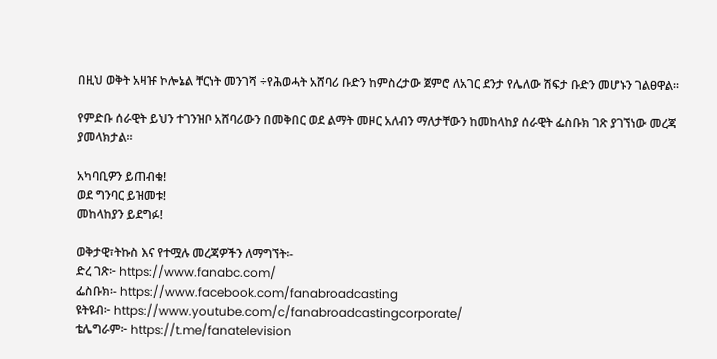በዚህ ወቅት አዛዡ ኮሎኔል ቸርነት መንገሻ ÷የሕወሓት አሸባሪ ቡድን ከምስረታው ጀምሮ ለአገር ደንታ የሌለው ሽፍታ ቡድን መሆኑን ገልፀዋል፡፡

የምድቡ ሰራዊት ይህን ተገንዝቦ አሸባሪውን በመቅበር ወደ ልማት መዞር አለብን ማለታቸውን ከመከላከያ ሰራዊት ፌስቡክ ገጽ ያገኘነው መረጃ ያመላክታል።

አካባቢዎን ይጠብቁ!
ወደ ግንባር ይዝመቱ!
መከላከያን ይደግፉ!

ወቅታዊ፣ትኩስ እና የተሟሉ መረጃዎችን ለማግኘት፡-
ድረ ገጽ፦ https://www.fanabc.com/
ፌስቡክ፡- https://www.facebook.com/fanabroadcasting
ዩትዩብ፦ https://www.youtube.com/c/fanabroadcastingcorporate/
ቴሌግራም፦ https://t.me/fanatelevision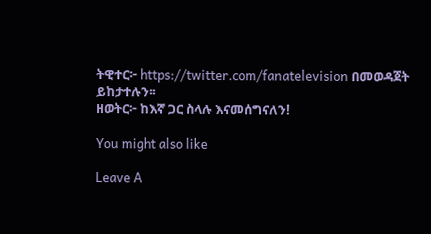ትዊተር፦ https://twitter.com/fanatelevision በመወዳጀት ይከታተሉን፡፡
ዘወትር፦ ከእኛ ጋር ስላሉ እናመሰግናለን!

You might also like

Leave A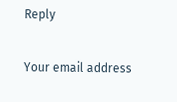Reply

Your email address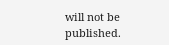will not be published.